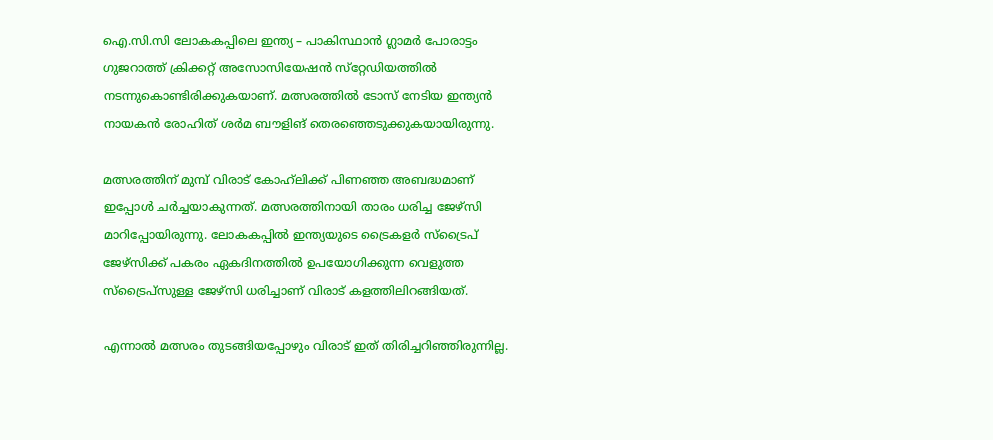ഐ.സി.സി ലോകകപ്പിലെ ഇന്ത്യ – പാകിസ്ഥാന്‍ ഗ്ലാമര്‍ പോരാട്ടം ഗുജറാത്ത് ക്രിക്കറ്റ് അസോസിയേഷന്‍ സ്‌റ്റേഡിയത്തില്‍ നടന്നുകൊണ്ടിരിക്കുകയാണ്. മത്സരത്തില്‍ ടോസ് നേടിയ ഇന്ത്യന്‍ നായകന്‍ രോഹിത് ശര്‍മ ബൗളിങ് തെരഞ്ഞെടുക്കുകയായിരുന്നു.

മത്സരത്തിന് മുമ്പ് വിരാട് കോഹ്‌ലിക്ക് പിണഞ്ഞ അബദ്ധമാണ് ഇപ്പോള്‍ ചര്‍ച്ചയാകുന്നത്. മത്സരത്തിനായി താരം ധരിച്ച ജേഴ്‌സി മാറിപ്പോയിരുന്നു. ലോകകപ്പില്‍ ഇന്ത്യയുടെ ട്രൈകളര്‍ സ്‌ട്രൈപ് ജേഴ്‌സിക്ക് പകരം ഏകദിനത്തില്‍ ഉപയോഗിക്കുന്ന വെളുത്ത സ്‌ട്രൈപ്‌സുള്ള ജേഴ്‌സി ധരിച്ചാണ് വിരാട് കളത്തിലിറങ്ങിയത്.

എന്നാല്‍ മത്സരം തുടങ്ങിയപ്പോഴും വിരാട് ഇത് തിരിച്ചറിഞ്ഞിരുന്നില്ല.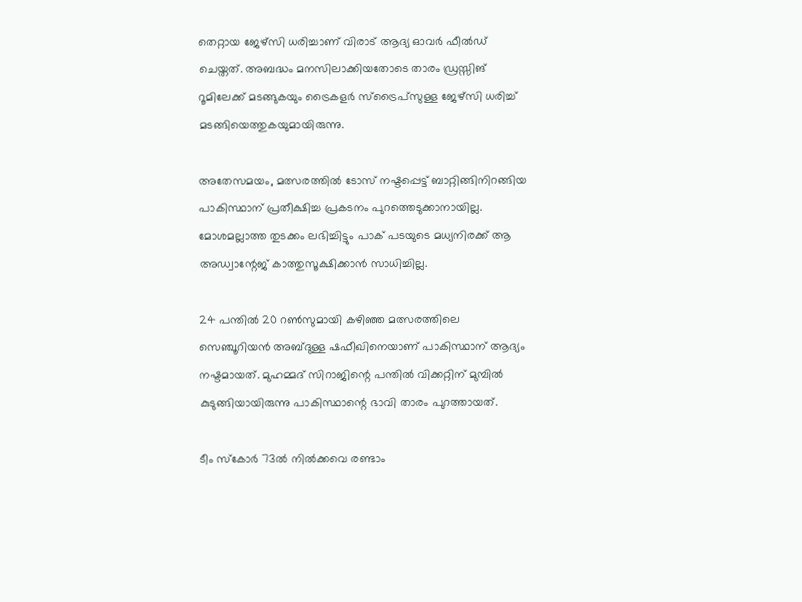തെറ്റായ ജേഴ്‌സി ധരിച്ചാണ് വിരാട് ആദ്യ ഓവര്‍ ഫീല്‍ഡ് ചെയ്തത്. അബദ്ധം മനസിലാക്കിയതോടെ താരം ഡ്രസ്സിങ് റൂമിലേക്ക് മടങ്ങുകയും ട്രൈകളര്‍ സ്‌ട്രൈപ്‌സുള്ള ജേഴ്‌സി ധരിച്ച് മടങ്ങിയെത്തുകയുമായിരുന്നു.

അതേസമയം, മത്സരത്തില്‍ ടോസ് നഷ്ടപ്പെട്ട് ബാറ്റിങ്ങിനിറങ്ങിയ പാകിസ്ഥാന് പ്രതീക്ഷിച്ച പ്രകടനം പുറത്തെടുക്കാനായില്ല. മോശമല്ലാത്ത തുടക്കം ലഭിച്ചിട്ടും പാക് പടയുടെ മധ്യനിരക്ക് ആ അഡ്വാന്റേജ് കാത്തുസൂക്ഷിക്കാന്‍ സാധിച്ചില്ല.

24 പന്തില്‍ 20 റണ്‍സുമായി കഴിഞ്ഞ മത്സരത്തിലെ സെഞ്ചൂറിയന്‍ അബ്ദുള്ള ഷഫീഖിനെയാണ് പാകിസ്ഥാന് ആദ്യം നഷ്ടമായത്. മുഹമ്മദ് സിറാജിന്റെ പന്തില്‍ വിക്കറ്റിന് മുമ്പില്‍ കുടുങ്ങിയായിരുന്നു പാകിസ്ഥാന്റെ ഭാവി താരം പുറത്തായത്.

ടീം സ്‌കോര്‍ 73ല്‍ നില്‍ക്കവെ രണ്ടാം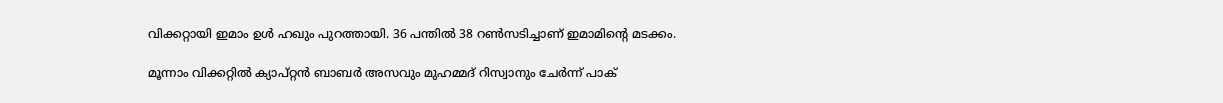വിക്കറ്റായി ഇമാം ഉള്‍ ഹഖും പുറത്തായി. 36 പന്തില്‍ 38 റണ്‍സടിച്ചാണ് ഇമാമിന്റെ മടക്കം.

മൂന്നാം വിക്കറ്റില്‍ ക്യാപ്റ്റന്‍ ബാബര്‍ അസവും മുഹമ്മദ് റിസ്വാനും ചേര്‍ന്ന് പാക്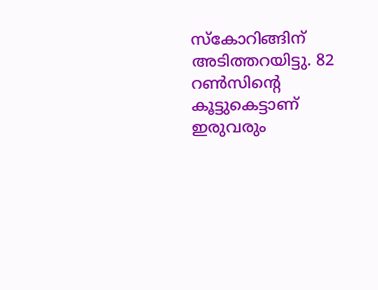സ്‌കോറിങ്ങിന് അടിത്തറയിട്ടു. 82 റണ്‍സിന്റെ കൂട്ടുകെട്ടാണ് ഇരുവരും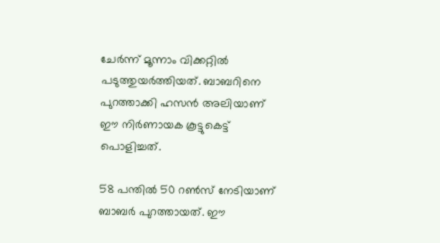ചേര്‍ന്ന് മൂന്നാം വിക്കറ്റില്‍ പടുത്തുയര്‍ത്തിയത്. ബാബറിനെ പുറത്താക്കി ഹസന്‍ അലിയാണ് ഈ നിര്‍ണായക കൂട്ടുകെട്ട് പൊളിച്ചത്.

58 പന്തില്‍ 50 റണ്‍സ് നേടിയാണ് ബാബര്‍ പുറത്തായത്. ഈ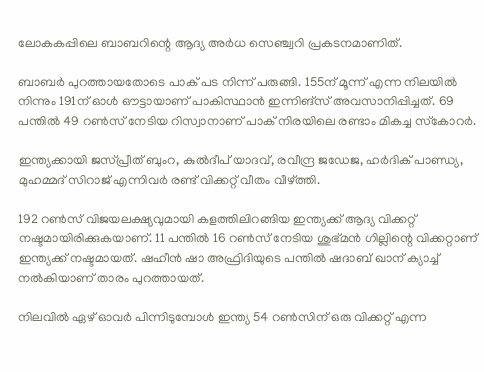ലോകകപ്പിലെ ബാബറിന്റെ ആദ്യ അര്‍ധ സെഞ്ച്വറി പ്രകടനമാണിത്.

ബാബര്‍ പുറത്തായതോടെ പാക് പട നിന്ന് പരുങ്ങി. 155ന് മൂന്ന് എന്ന നിലയില്‍ നിന്നും 191ന് ഓള്‍ ഔട്ടായാണ് പാകിസ്ഥാന്‍ ഇന്നിങ്‌സ് അവസാനിപ്പിച്ചത്. 69 പന്തില്‍ 49 റണ്‍സ് നേടിയ റിസ്വാനാണ് പാക് നിരയിലെ രണ്ടാം മികച്ച സ്‌കോറര്‍.

ഇന്ത്യക്കായി ജസ്പ്രീത് ബുംറ, കുല്‍ദീപ് യാദവ്, രവീന്ദ്ര ജഡേജ, ഹര്‍ദിക് പാണ്ഡ്യ, മുഹമ്മദ് സിറാജ് എന്നിവര്‍ രണ്ട് വിക്കറ്റ് വീതം വീഴ്ത്തി.

192 റണ്‍സ് വിജയലക്ഷ്യവുമായി കളത്തിലിറങ്ങിയ ഇന്ത്യക്ക് ആദ്യ വിക്കറ്റ് നഷ്ടമായിരിക്കുകയാണ്. 11 പന്തില്‍ 16 റണ്‍സ് നേടിയ ശുഭ്മന്‍ ഗില്ലിന്റെ വിക്കറ്റാണ് ഇന്ത്യക്ക് നഷ്ടമായത്. ഷഹീന്‍ ഷാ അഫ്രിദിയുടെ പന്തില്‍ ഷദാബ് ഖാന് ക്യാച്ച് നല്‍കിയാണ് താരം പുറത്തായത്.

നിലവില്‍ ഏഴ് ഓവര്‍ പിന്നിടുമ്പോള്‍ ഇന്ത്യ 54 റണ്‍സിന് ഒരു വിക്കറ്റ് എന്ന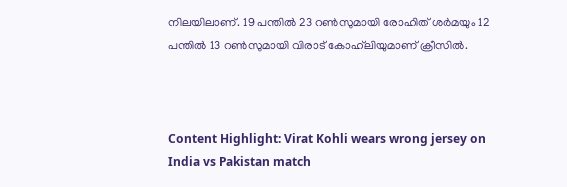നിലയിലാണ്. 19 പന്തില്‍ 23 റണ്‍സുമായി രോഹിത് ശര്‍മയും 12 പന്തില്‍ 13 റണ്‍സുമായി വിരാട് കോഹ്‌ലിയുമാണ് ക്രീസില്‍.



Content Highlight: Virat Kohli wears wrong jersey on India vs Pakistan match